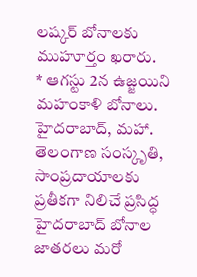లష్కర్ బోనాలకు ముహూర్తం ఖరారు.
* ఆగస్టు 2న ఉజ్జయిని మహంకాళి బోనాలు.
హైదరాబాద్, మహా.
తెలంగాణ సంస్కృతి, సాంప్రదాయాలకు ప్రతీకగా నిలిచే ప్రసిద్ధ హైదరాబాద్ బోనాల జాతరలు మరో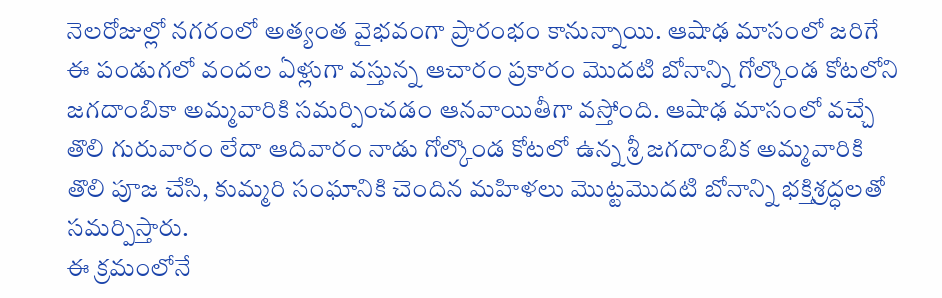నెలరోజుల్లో నగరంలో అత్యంత వైభవంగా ప్రారంభం కానున్నాయి. ఆషాఢ మాసంలో జరిగే ఈ పండుగలో వందల ఏళ్లుగా వస్తున్న ఆచారం ప్రకారం మొదటి బోనాన్ని గోల్కొండ కోటలోని జగదాంబికా అమ్మవారికి సమర్పించడం ఆనవాయితీగా వస్తోంది. ఆషాఢ మాసంలో వచ్చే తొలి గురువారం లేదా ఆదివారం నాడు గోల్కొండ కోటలో ఉన్న శ్రీ జగదాంబిక అమ్మవారికి తొలి పూజ చేసి, కుమ్మరి సంఘానికి చెందిన మహిళలు మొట్టమొదటి బోనాన్ని భక్తిశ్రద్ధలతో సమర్పిస్తారు.
ఈ క్రమంలోనే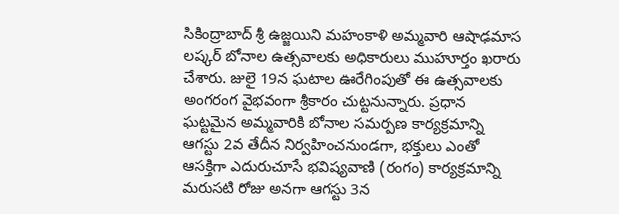సికింద్రాబాద్ శ్రీ ఉజ్జయిని మహంకాళి అమ్మవారి ఆషాఢమాస లష్కర్ బోనాల ఉత్సవాలకు అధికారులు ముహూర్తం ఖరారు చేశారు. జులై 19న ఘటాల ఊరేగింపుతో ఈ ఉత్సవాలకు అంగరంగ వైభవంగా శ్రీకారం చుట్టనున్నారు. ప్రధాన ఘట్టమైన అమ్మవారికి బోనాల సమర్పణ కార్యక్రమాన్ని ఆగస్టు 2వ తేదీన నిర్వహించనుండగా, భక్తులు ఎంతో ఆసక్తిగా ఎదురుచూసే భవిష్యవాణి (రంగం) కార్యక్రమాన్ని మరుసటి రోజు అనగా ఆగస్టు 3న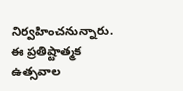నిర్వహించనున్నారు. ఈ ప్రతిష్టాత్మక ఉత్సవాల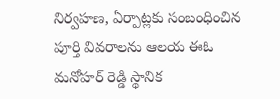నిర్వహణ, ఏర్పాట్లకు సంబంధించిన పూర్తి వివరాలను ఆలయ ఈఓ మనోహర్ రెడ్డి స్థానిక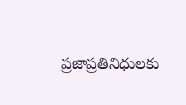ప్రజాప్రతినిధులకు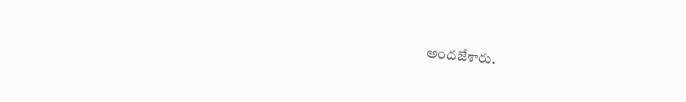అందజేశారు.